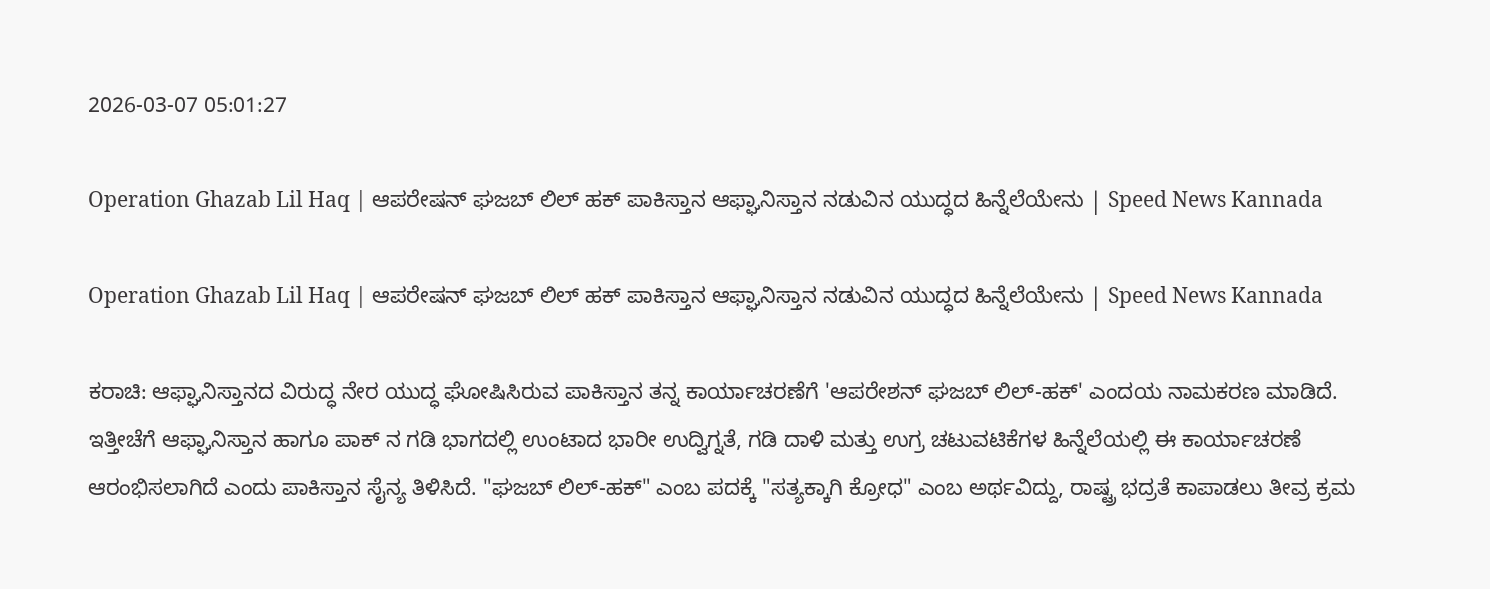2026-03-07 05:01:27

Operation Ghazab Lil Haq | ಆಪರೇಷನ್ ಘಜಬ್ ಲಿಲ್ ಹಕ್ ಪಾಕಿಸ್ತಾನ ಆಫ್ಘಾನಿಸ್ತಾನ ನಡುವಿನ ಯುದ್ಧದ ಹಿನ್ನೆಲೆಯೇನು | Speed News Kannada

Operation Ghazab Lil Haq | ಆಪರೇಷನ್ ಘಜಬ್ ಲಿಲ್ ಹಕ್ ಪಾಕಿಸ್ತಾನ ಆಫ್ಘಾನಿಸ್ತಾನ ನಡುವಿನ ಯುದ್ಧದ ಹಿನ್ನೆಲೆಯೇನು | Speed News Kannada

ಕರಾಚಿ: ಆಫ್ಘಾನಿಸ್ತಾನದ ವಿರುದ್ಧ ನೇರ ಯುದ್ಧ ಘೋಷಿಸಿರುವ ಪಾಕಿಸ್ತಾನ ತನ್ನ ಕಾರ್ಯಾಚರಣೆಗೆ 'ಆಪರೇಶನ್ ಘಜಬ್ ಲಿಲ್-ಹಕ್' ಎಂದಯ ನಾಮಕರಣ ಮಾಡಿದೆ. ಇತ್ತೀಚೆಗೆ ಆಫ್ಘಾನಿಸ್ತಾನ ಹಾಗೂ ಪಾಕ್ ನ ಗಡಿ ಭಾಗದಲ್ಲಿ ಉಂಟಾದ ಭಾರೀ ಉದ್ವಿಗ್ನತೆ, ಗಡಿ ದಾಳಿ ಮತ್ತು ಉಗ್ರ ಚಟುವಟಿಕೆಗಳ ಹಿನ್ನೆಲೆಯಲ್ಲಿ ಈ ಕಾರ್ಯಾಚರಣೆ ಆರಂಭಿಸಲಾಗಿದೆ ಎಂದು ಪಾಕಿಸ್ತಾನ ಸೈನ್ಯ ತಿಳಿಸಿದೆ. "ಘಜಬ್ ಲಿಲ್-ಹಕ್" ಎಂಬ ಪದಕ್ಕೆ "ಸತ್ಯಕ್ಕಾಗಿ ಕ್ರೋಧ" ಎಂಬ ಅರ್ಥವಿದ್ದು, ರಾಷ್ಟ್ರ ಭದ್ರತೆ ಕಾಪಾಡಲು ತೀವ್ರ ಕ್ರಮ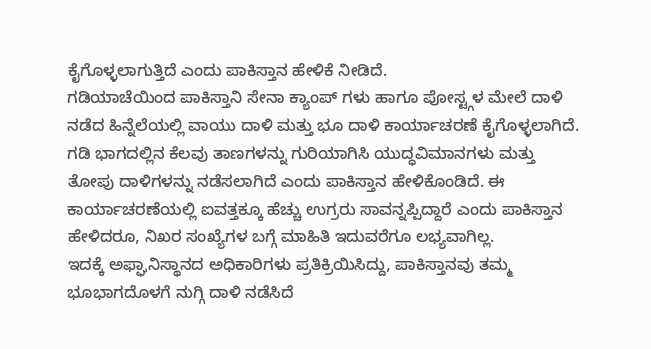ಕೈಗೊಳ್ಳಲಾಗುತ್ತಿದೆ ಎಂದು ಪಾಕಿಸ್ತಾನ ಹೇಳಿಕೆ ನೀಡಿದೆ.
ಗಡಿಯಾಚೆಯಿಂದ ಪಾಕಿಸ್ತಾನಿ ಸೇನಾ ಕ್ಯಾಂಪ್‌ ಗಳು ಹಾಗೂ ಪೋಸ್ಟ್ಗಳ ಮೇಲೆ ದಾಳಿ ನಡೆದ ಹಿನ್ನೆಲೆಯಲ್ಲಿ ವಾಯು ದಾಳಿ ಮತ್ತು ಭೂ ದಾಳಿ ಕಾರ್ಯಾಚರಣೆ ಕೈಗೊಳ್ಳಲಾಗಿದೆ. ಗಡಿ ಭಾಗದಲ್ಲಿನ ಕೆಲವು ತಾಣಗಳನ್ನು ಗುರಿಯಾಗಿಸಿ ಯುದ್ಧವಿಮಾನಗಳು ಮತ್ತು ತೋಪು ದಾಳಿಗಳನ್ನು ನಡೆಸಲಾಗಿದೆ ಎಂದು ಪಾಕಿಸ್ತಾನ ಹೇಳಿಕೊಂಡಿದೆ. ಈ ಕಾರ್ಯಾಚರಣೆಯಲ್ಲಿ ಐವತ್ತಕ್ಕೂ ಹೆಚ್ಚು ಉಗ್ರರು ಸಾವನ್ನಪ್ಪಿದ್ದಾರೆ ಎಂದು ಪಾಕಿಸ್ತಾನ ಹೇಳಿದರೂ, ನಿಖರ ಸಂಖ್ಯೆಗಳ ಬಗ್ಗೆ ಮಾಹಿತಿ ಇದುವರೆಗೂ ಲಭ್ಯವಾಗಿಲ್ಲ.
ಇದಕ್ಕೆ ಅಫ್ಘಾನಿಸ್ಥಾನದ ಅಧಿಕಾರಿಗಳು ಪ್ರತಿಕ್ರಿಯಿಸಿದ್ದು, ಪಾಕಿಸ್ತಾನವು ತಮ್ಮ ಭೂಭಾಗದೊಳಗೆ ನುಗ್ಗಿ ದಾಳಿ ನಡೆಸಿದೆ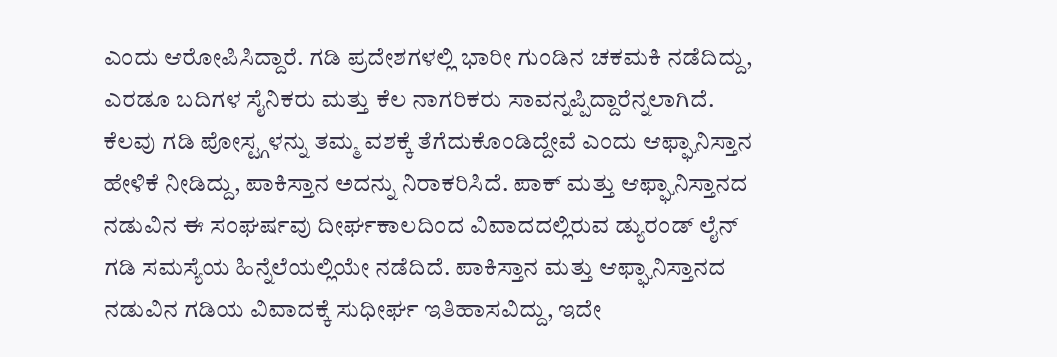ಎಂದು ಆರೋಪಿಸಿದ್ದಾರೆ. ಗಡಿ ಪ್ರದೇಶಗಳಲ್ಲಿ ಭಾರೀ ಗುಂಡಿನ ಚಕಮಕಿ ನಡೆದಿದ್ದು, ಎರಡೂ ಬದಿಗಳ ಸೈನಿಕರು ಮತ್ತು ಕೆಲ ನಾಗರಿಕರು ಸಾವನ್ನಪ್ಪಿದ್ದಾರೆನ್ನಲಾಗಿದೆ. ಕೆಲವು ಗಡಿ ಪೋಸ್ಟ್ಗಳನ್ನು ತಮ್ಮ ವಶಕ್ಕೆ ತೆಗೆದುಕೊಂಡಿದ್ದೇವೆ ಎಂದು ಆಫ್ಘಾನಿಸ್ತಾನ ಹೇಳಿಕೆ ನೀಡಿದ್ದು, ಪಾಕಿಸ್ತಾನ ಅದನ್ನು ನಿರಾಕರಿಸಿದೆ. ಪಾಕ್ ಮತ್ತು ಆಫ್ಘಾನಿಸ್ತಾನದ ನಡುವಿನ ಈ ಸಂಘರ್ಷವು ದೀರ್ಘಕಾಲದಿಂದ ವಿವಾದದಲ್ಲಿರುವ ಡ್ಯುರಂಡ್ ಲೈನ್ ಗಡಿ ಸಮಸ್ಯೆಯ ಹಿನ್ನೆಲೆಯಲ್ಲಿಯೇ ನಡೆದಿದೆ. ಪಾಕಿಸ್ತಾನ ಮತ್ತು ಆಫ್ಘಾನಿಸ್ತಾನದ ನಡುವಿನ ಗಡಿಯ ವಿವಾದಕ್ಕೆ ಸುಧೀರ್ಘ ಇತಿಹಾಸವಿದ್ದು, ಇದೇ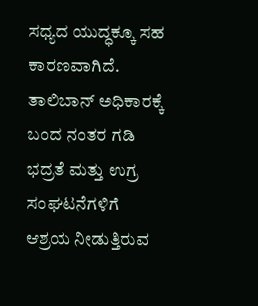ಸಧ್ಯದ ಯುದ್ಧಕ್ಕೂ ಸಹ ಕಾರಣವಾಗಿದೆ. ತಾಲಿಬಾನ್ ಅಧಿಕಾರಕ್ಕೆ ಬಂದ ನಂತರ ಗಡಿ ಭದ್ರತೆ ಮತ್ತು ಉಗ್ರ ಸಂಘಟನೆಗಳಿಗೆ ಆಶ್ರಯ ನೀಡುತ್ತಿರುವ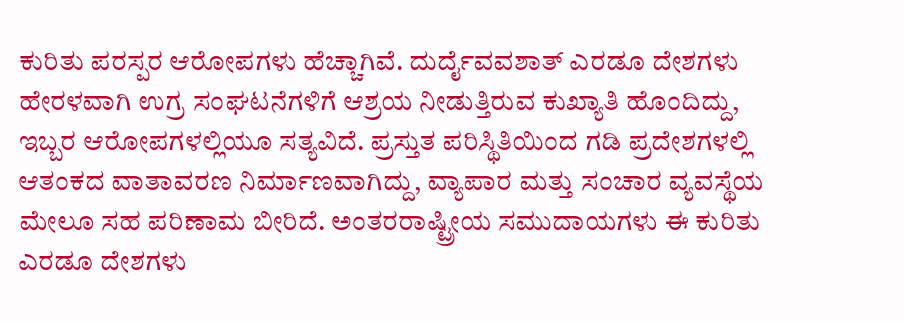ಕುರಿತು ಪರಸ್ಪರ ಆರೋಪಗಳು ಹೆಚ್ಚಾಗಿವೆ. ದುರ್ದೈವವಶಾತ್ ಎರಡೂ ದೇಶಗಳು ಹೇರಳವಾಗಿ ಉಗ್ರ ಸಂಘಟನೆಗಳಿಗೆ ಆಶ್ರಯ ನೀಡುತ್ತಿರುವ ಕುಖ್ಯಾತಿ ಹೊಂದಿದ್ದು, ಇಬ್ಬರ ಆರೋಪಗಳಲ್ಲಿಯೂ ಸತ್ಯವಿದೆ. ಪ್ರಸ್ತುತ ಪರಿಸ್ಥಿತಿಯಿಂದ ಗಡಿ ಪ್ರದೇಶಗಳಲ್ಲಿ ಆತಂಕದ ವಾತಾವರಣ ನಿರ್ಮಾಣವಾಗಿದ್ದು, ವ್ಯಾಪಾರ ಮತ್ತು ಸಂಚಾರ ವ್ಯವಸ್ಥೆಯ ಮೇಲೂ ಸಹ ಪರಿಣಾಮ ಬೀರಿದೆ. ಅಂತರರಾಷ್ಟ್ರೀಯ ಸಮುದಾಯಗಳು ಈ ಕುರಿತು ಎರಡೂ ದೇಶಗಳು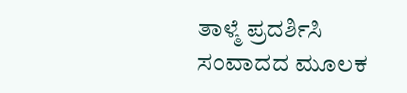ತಾಳ್ಮೆ ಪ್ರದರ್ಶಿಸಿ ಸಂವಾದದ ಮೂಲಕ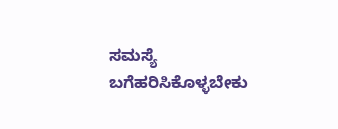ಸಮಸ್ಯೆ ಬಗೆಹರಿಸಿಕೊಳ್ಳಬೇಕು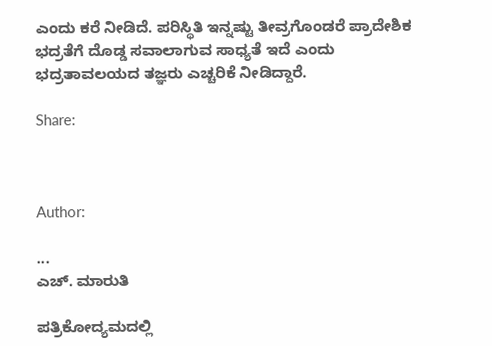ಎಂದು ಕರೆ ನೀಡಿದೆ. ಪರಿಸ್ಥಿತಿ ಇನ್ನಷ್ಟು ತೀವ್ರಗೊಂಡರೆ ಪ್ರಾದೇಶಿಕ ಭದ್ರತೆಗೆ ದೊಡ್ಡ ಸವಾಲಾಗುವ ಸಾಧ್ಯತೆ ಇದೆ ಎಂದು ಭದ್ರತಾವಲಯದ ತಜ್ಞರು ಎಚ್ಚರಿಕೆ ನೀಡಿದ್ದಾರೆ.

Share:



Author:

...
ಎಚ್‌. ಮಾರುತಿ

ಪತ್ರಿಕೋದ್ಯಮದಲ್ಲಿ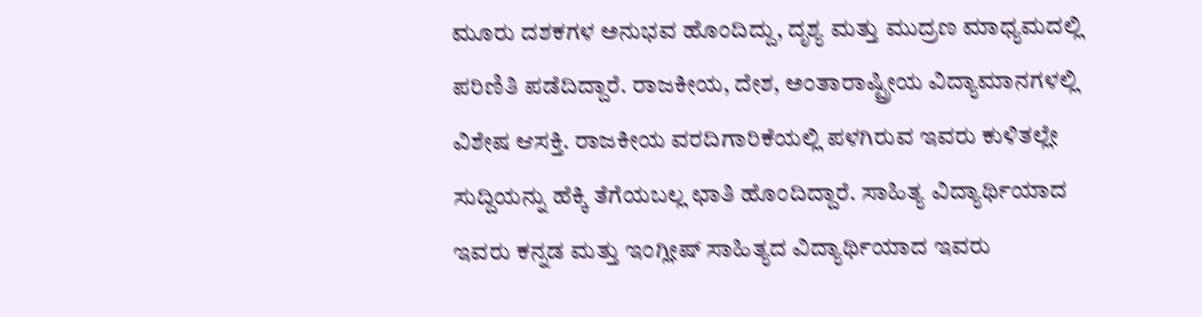ಮೂರು ದಶಕಗಳ ಅನುಭವ ಹೊಂದಿದ್ದು, ದೃಶ್ಯ ಮತ್ತು ಮುದ್ರಣ ಮಾಧ್ಯಮದಲ್ಲಿ ಪರಿಣಿತಿ ಪಡೆದಿದ್ದಾರೆ. ರಾಜಕೀಯ, ದೇಶ, ಅಂತಾರಾಷ್ಟ್ರೀಯ ವಿದ್ಯಾಮಾನಗಳಲ್ಲಿ ವಿಶೇಷ ಆಸಕ್ತಿ. ರಾಜಕೀಯ ವರದಿಗಾರಿಕೆಯಲ್ಲಿ ಪಳಗಿರುವ ಇವರು ಕುಳಿತಲ್ಲೇ ಸುದ್ದಿಯನ್ನು ಹೆಕ್ಕಿ ತೆಗೆಯಬಲ್ಲ ಛಾತಿ ಹೊಂದಿದ್ದಾರೆ. ಸಾಹಿತ್ಯ ವಿದ್ಯಾರ್ಥಿಯಾದ ಇವರು ಕನ್ನಡ ಮತ್ತು ಇಂಗ್ಲೀಷ್‌ ಸಾಹಿತ್ಯದ ವಿದ್ಯಾರ್ಥಿಯಾದ ಇವರು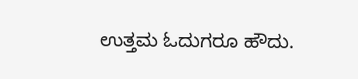ಉತ್ತಮ ಓದುಗರೂ ಹೌದು.